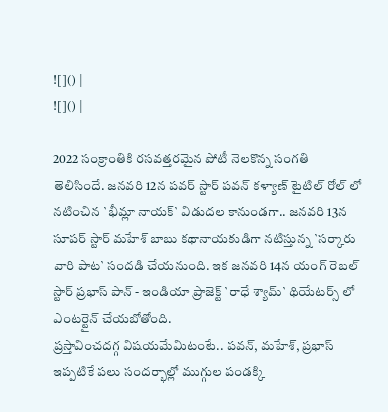![]() |
![]() |

2022 సంక్రాంతికి రసవత్తరమైన పోటీ నెలకొన్న సంగతి తెలిసిందే. జనవరి 12న పవర్ స్టార్ పవన్ కళ్యాణ్ టైటిల్ రోల్ లో నటించిన `భీమ్లా నాయక్` విడుదల కానుండగా.. జనవరి 13న సూపర్ స్టార్ మహేశ్ బాబు కథానాయకుడిగా నటిస్తున్న `సర్కారు వారి పాట` సందడి చేయనుంది. ఇక జనవరి 14న యంగ్ రెబల్ స్టార్ ప్రభాస్ పాన్ - ఇండియా ప్రాజెక్ట్ `రాధే శ్యామ్` థియేటర్స్ లో ఎంటర్టైన్ చేయబోతోంది.
ప్రస్తావించదగ్గ విషయమేమిటంటే.. పవన్, మహేశ్, ప్రభాస్ ఇప్పటికే పలు సందర్భాల్లో ముగ్గుల పండక్కి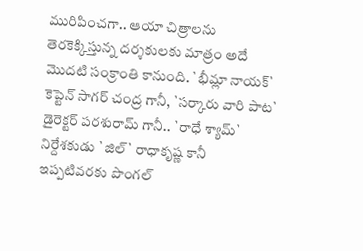మురిపించగా.. ఆయా చిత్రాలను తెరకెక్కిస్తున్న దర్శకులకు మాత్రం అదే మొదటి సంక్రాంతి కానుంది. `భీమ్లా నాయక్` కెప్టెన్ సాగర్ చంద్ర గానీ, `సర్కారు వారి పాట` డైరెక్టర్ పరశురామ్ గానీ.. `రాధే శ్యామ్` నిర్దేశకుడు `జిల్` రాధాకృష్ణ కానీ ఇప్పటివరకు పొంగల్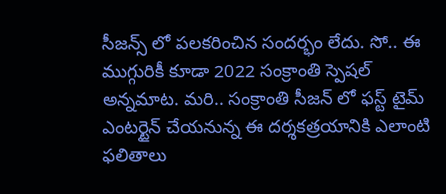సీజన్స్ లో పలకరించిన సందర్భం లేదు. సో.. ఈ ముగ్గురికీ కూడా 2022 సంక్రాంతి స్పెషల్ అన్నమాట. మరి.. సంక్రాంతి సీజన్ లో ఫస్ట్ టైమ్ ఎంటర్టైన్ చేయనున్న ఈ దర్శకత్రయానికి ఎలాంటి ఫలితాలు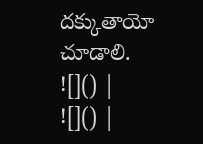దక్కుతాయో చూడాలి.
![]() |
![]() |